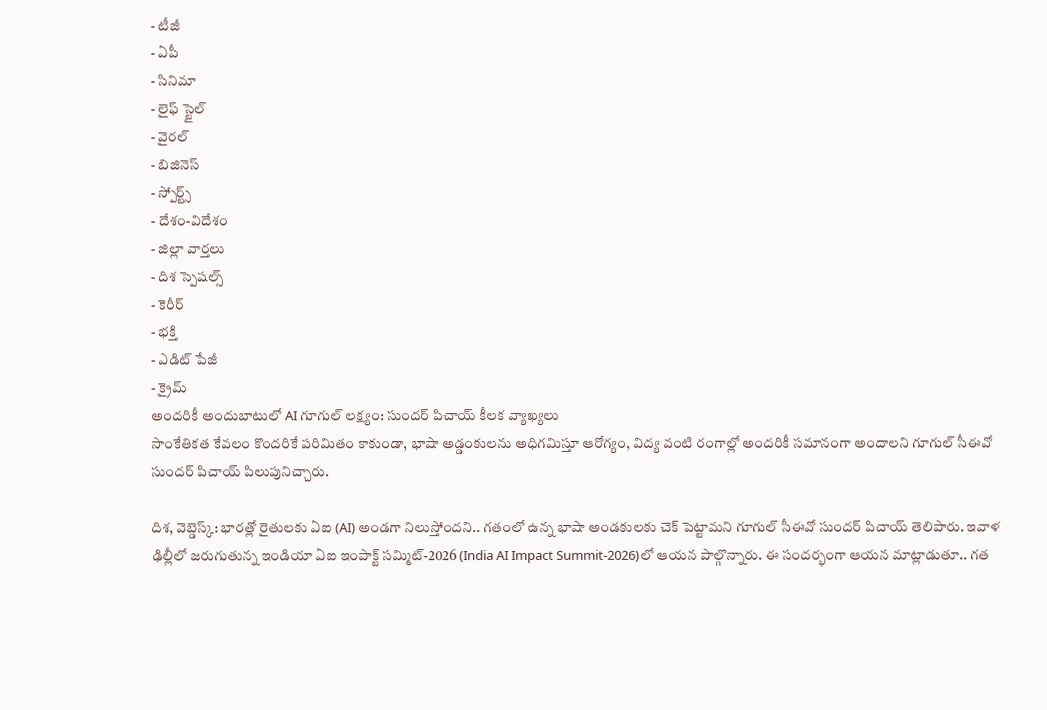- టీజీ
- ఏపీ
- సినిమా
- లైఫ్ స్టైల్
- వైరల్
- బిజినెస్
- స్పోర్ట్స్
- దేశం-విదేశం
- జిల్లా వార్తలు
- దిశ స్పెషల్స్
- కెరీర్
- భక్తి
- ఎడిట్ పేజీ
- క్రైమ్
అందరికీ అందుబాటులో AI గూగుల్ లక్ష్యం: సుందర్ పిచాయ్ కీలక వ్యాఖ్యలు
సాంకేతికత కేవలం కొందరికే పరిమితం కాకుండా, భాషా అడ్డంకులను అధిగమిస్తూ ఆరోగ్యం, విద్య వంటి రంగాల్లో అందరికీ సమానంగా అందాలని గూగుల్ సీఈవో సుందర్ పిచాయ్ పిలుపునిచ్చారు.

దిశ, వెబ్డెస్క్: భారత్లో రైతులకు ఏఐ (AI) అండగా నిలుస్తోందని.. గతంలో ఉన్న భాషా అండకులకు చెక్ పెట్టామని గూగుల్ సీఈవో సుందర్ పిచాయ్ తెలిపారు. ఇవాళ ఢిల్లీలో జరుగుతున్న ఇండియా ఏఐ ఇంపాక్ట్ సమ్మిట్-2026 (India AI Impact Summit-2026)లో ఆయన పాల్గొన్నారు. ఈ సందర్భంగా ఆయన మాట్లాడుతూ.. గత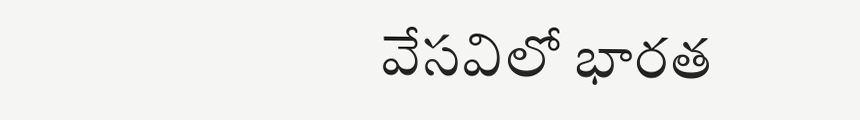వేసవిలో భారత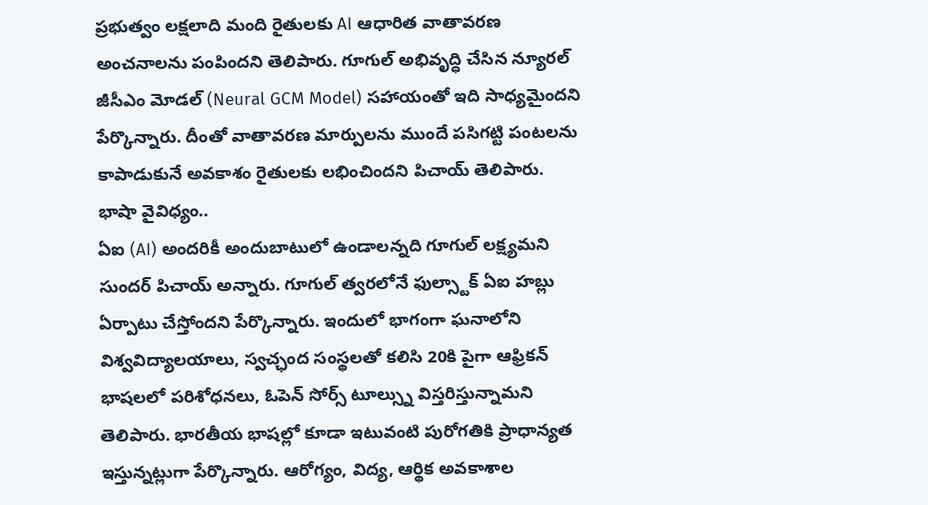ప్రభుత్వం లక్షలాది మంది రైతులకు AI ఆధారిత వాతావరణ అంచనాలను పంపిందని తెలిపారు. గూగుల్ అభివృద్ధి చేసిన న్యూరల్ జీసీఎం మోడల్ (Neural GCM Model) సహాయంతో ఇది సాధ్యమైందని పేర్కొన్నారు. దీంతో వాతావరణ మార్పులను ముందే పసిగట్టి పంటలను కాపాడుకునే అవకాశం రైతులకు లభించిందని పిచాయ్ తెలిపారు.
భాషా వైవిధ్యం..
ఏఐ (AI) అందరికీ అందుబాటులో ఉండాలన్నది గూగుల్ లక్ష్యమని సుందర్ పిచాయ్ అన్నారు. గూగుల్ త్వరలోనే ఫుల్స్టాక్ ఏఐ హబ్లు ఏర్పాటు చేస్తోందని పేర్కొన్నారు. ఇందులో భాగంగా ఘనాలోని విశ్వవిద్యాలయాలు, స్వచ్ఛంద సంస్థలతో కలిసి 20కి పైగా ఆఫ్రికన్ భాషలలో పరిశోధనలు, ఓపెన్ సోర్స్ టూల్స్ను విస్తరిస్తున్నామని తెలిపారు. భారతీయ భాషల్లో కూడా ఇటువంటి పురోగతికి ప్రాధాన్యత ఇస్తున్నట్లుగా పేర్కొన్నారు. ఆరోగ్యం, విద్య, ఆర్థిక అవకాశాల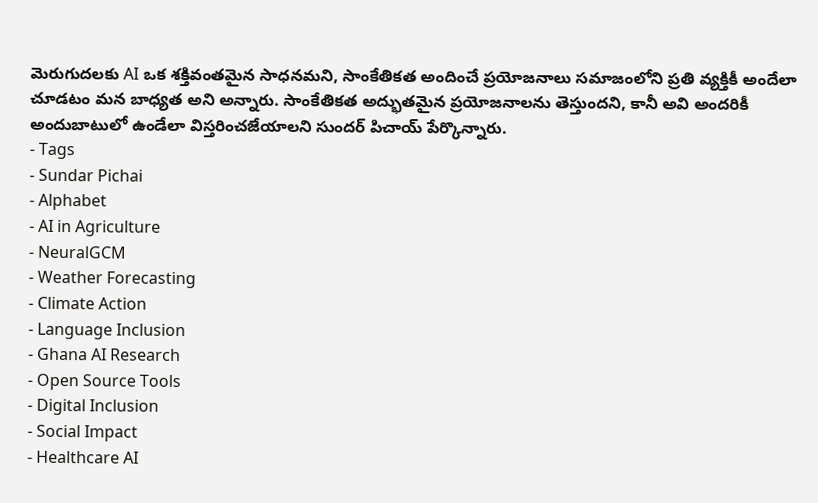మెరుగుదలకు AI ఒక శక్తివంతమైన సాధనమని, సాంకేతికత అందించే ప్రయోజనాలు సమాజంలోని ప్రతి వ్యక్తికీ అందేలా చూడటం మన బాధ్యత అని అన్నారు. సాంకేతికత అద్భుతమైన ప్రయోజనాలను తెస్తుందని, కానీ అవి అందరికీ అందుబాటులో ఉండేలా విస్తరించజేయాలని సుందర్ పిచాయ్ పేర్కొన్నారు.
- Tags
- Sundar Pichai
- Alphabet
- AI in Agriculture
- NeuralGCM
- Weather Forecasting
- Climate Action
- Language Inclusion
- Ghana AI Research
- Open Source Tools
- Digital Inclusion
- Social Impact
- Healthcare AI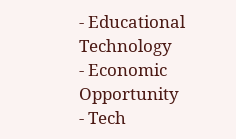- Educational Technology
- Economic Opportunity
- Tech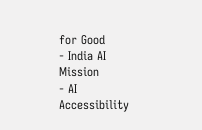for Good
- India AI Mission
- AI Accessibility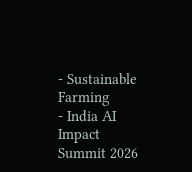- Sustainable Farming
- India AI Impact Summit 2026